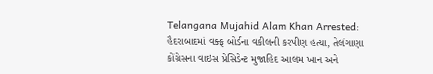Telangana Mujahid Alam Khan Arrested: હૈદરાબાદમાં વક્ફ બોર્ડના વકીલની કરપીણ હત્યા, તેલંગાણા કોંગ્રેસના વાઇસ પ્રેસિડેન્ટ મુજાહિદ આલમ ખાન અને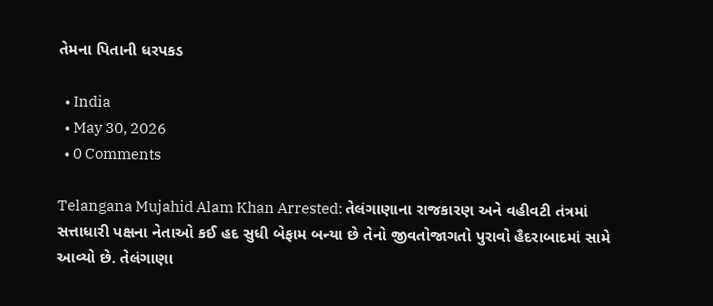તેમના પિતાની ધરપકડ

  • India
  • May 30, 2026
  • 0 Comments

Telangana Mujahid Alam Khan Arrested: તેલંગાણાના રાજકારણ અને વહીવટી તંત્રમાં સત્તાધારી પક્ષના નેતાઓ કઈ હદ સુધી બેફામ બન્યા છે તેનો જીવતોજાગતો પુરાવો હૈદરાબાદમાં સામે આવ્યો છે. તેલંગાણા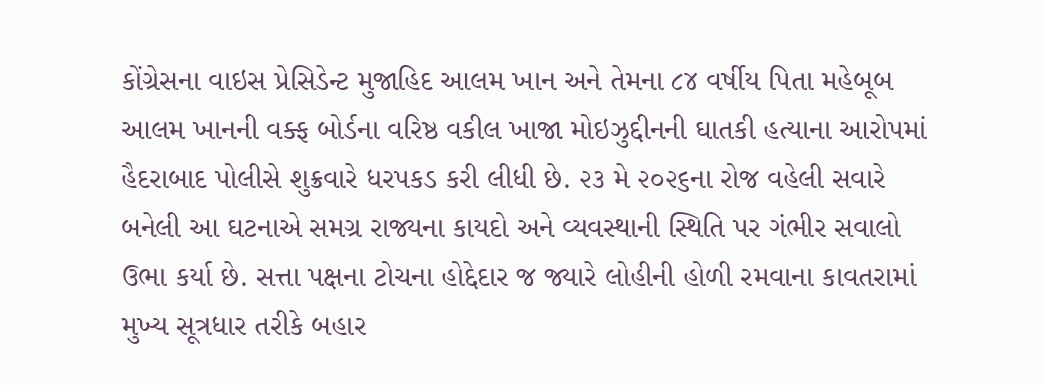કોંગ્રેસના વાઇસ પ્રેસિડેન્ટ મુજાહિદ આલમ ખાન અને તેમના ૮૪ વર્ષીય પિતા મહેબૂબ આલમ ખાનની વક્ફ બોર્ડના વરિષ્ઠ વકીલ ખાજા મોઇઝુદ્દીનની ઘાતકી હત્યાના આરોપમાં હૈદરાબાદ પોલીસે શુક્રવારે ધરપકડ કરી લીધી છે. ૨૩ મે ૨૦૨૬ના રોજ વહેલી સવારે બનેલી આ ઘટનાએ સમગ્ર રાજ્યના કાયદો અને વ્યવસ્થાની સ્થિતિ પર ગંભીર સવાલો ઉભા કર્યા છે. સત્તા પક્ષના ટોચના હોદ્દેદાર જ જ્યારે લોહીની હોળી રમવાના કાવતરામાં મુખ્ય સૂત્રધાર તરીકે બહાર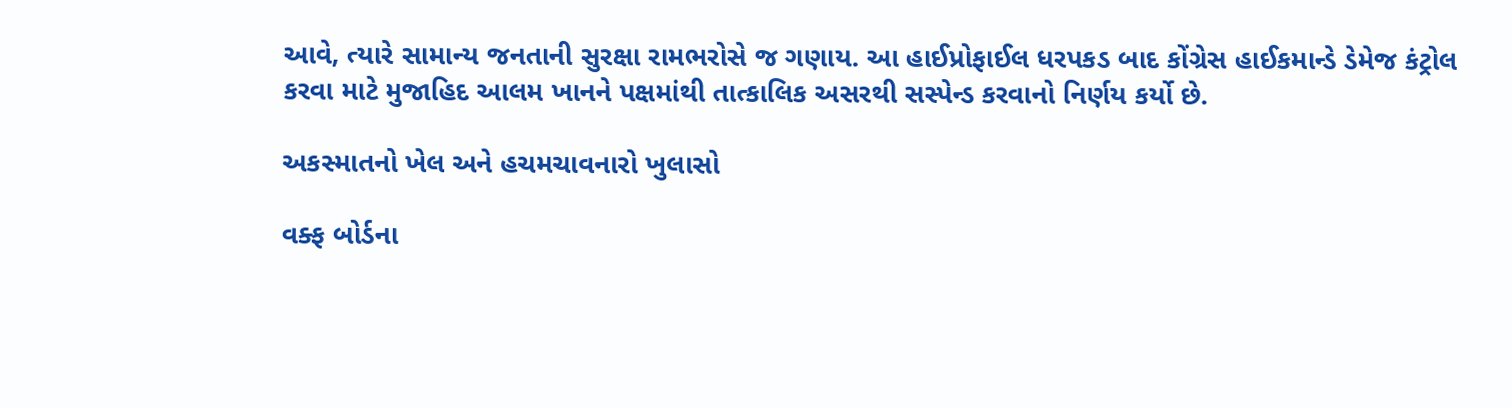આવે, ત્યારે સામાન્ય જનતાની સુરક્ષા રામભરોસે જ ગણાય. આ હાઈપ્રોફાઈલ ધરપકડ બાદ કોંગ્રેસ હાઈકમાન્ડે ડેમેજ કંટ્રોલ કરવા માટે મુજાહિદ આલમ ખાનને પક્ષમાંથી તાત્કાલિક અસરથી સસ્પેન્ડ કરવાનો નિર્ણય કર્યો છે.

અકસ્માતનો ખેલ અને હચમચાવનારો ખુલાસો

વક્ફ બોર્ડના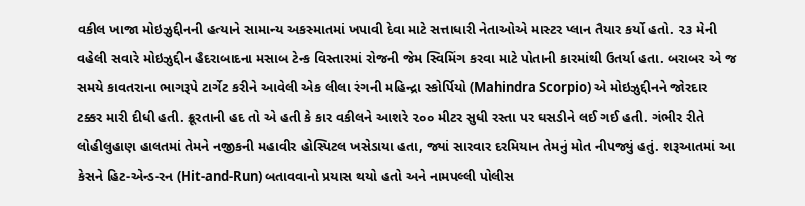વકીલ ખાજા મોઇઝુદ્દીનની હત્યાને સામાન્ય અકસ્માતમાં ખપાવી દેવા માટે સત્તાધારી નેતાઓએ માસ્ટર પ્લાન તૈયાર કર્યો હતો. ૨૩ મેની વહેલી સવારે મોઇઝુદ્દીન હૈદરાબાદના મસાબ ટેન્ક વિસ્તારમાં રોજની જેમ સ્વિમિંગ કરવા માટે પોતાની કારમાંથી ઉતર્યા હતા. બરાબર એ જ સમયે કાવતરાના ભાગરૂપે ટાર્ગેટ કરીને આવેલી એક લીલા રંગની મહિન્દ્રા સ્કોર્પિયો (Mahindra Scorpio) એ મોઇઝુદ્દીનને જોરદાર ટક્કર મારી દીધી હતી. ક્રૂરતાની હદ તો એ હતી કે કાર વકીલને આશરે ૨૦૦ મીટર સુધી રસ્તા પર ઘસડીને લઈ ગઈ હતી. ગંભીર રીતે લોહીલુહાણ હાલતમાં તેમને નજીકની મહાવીર હોસ્પિટલ ખસેડાયા હતા, જ્યાં સારવાર દરમિયાન તેમનું મોત નીપજ્યું હતું. શરૂઆતમાં આ કેસને હિટ-એન્ડ-રન (Hit-and-Run) બતાવવાનો પ્રયાસ થયો હતો અને નામપલ્લી પોલીસ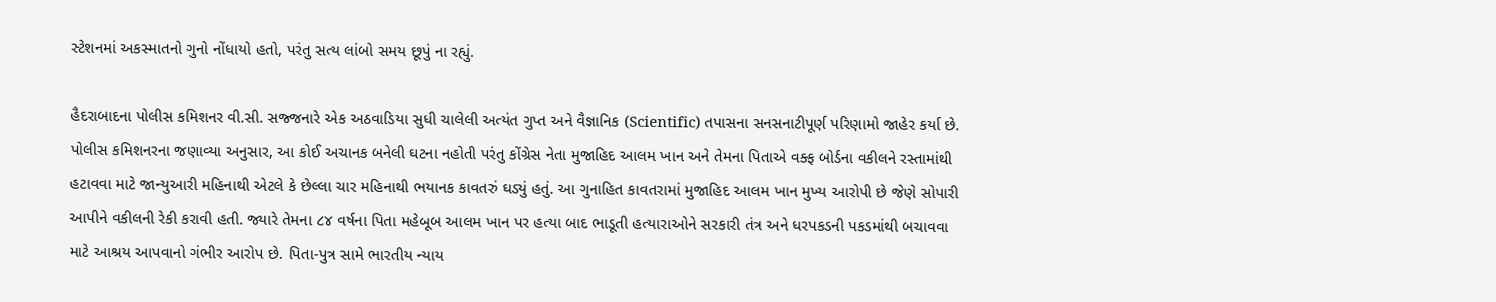સ્ટેશનમાં અકસ્માતનો ગુનો નોંધાયો હતો, પરંતુ સત્ય લાંબો સમય છૂપું ના રહ્યું.

હૈદરાબાદના પોલીસ કમિશનર વી.સી. સજ્જનારે એક અઠવાડિયા સુધી ચાલેલી અત્યંત ગુપ્ત અને વૈજ્ઞાનિક (Scientific) તપાસના સનસનાટીપૂર્ણ પરિણામો જાહેર કર્યા છે. પોલીસ કમિશનરના જણાવ્યા અનુસાર, આ કોઈ અચાનક બનેલી ઘટના નહોતી પરંતુ કોંગ્રેસ નેતા મુજાહિદ આલમ ખાન અને તેમના પિતાએ વક્ફ બોર્ડના વકીલને રસ્તામાંથી હટાવવા માટે જાન્યુઆરી મહિનાથી એટલે કે છેલ્લા ચાર મહિનાથી ભયાનક કાવતરું ઘડ્યું હતું. આ ગુનાહિત કાવતરામાં મુજાહિદ આલમ ખાન મુખ્ય આરોપી છે જેણે સોપારી આપીને વકીલની રેકી કરાવી હતી. જ્યારે તેમના ૮૪ વર્ષના પિતા મહેબૂબ આલમ ખાન પર હત્યા બાદ ભાડૂતી હત્યારાઓને સરકારી તંત્ર અને ધરપકડની પકડમાંથી બચાવવા માટે આશ્રય આપવાનો ગંભીર આરોપ છે. પિતા-પુત્ર સામે ભારતીય ન્યાય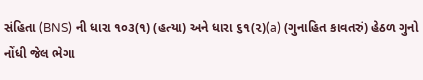સંહિતા (BNS) ની ધારા ૧૦૩(૧) (હત્યા) અને ધારા ૬૧(૨)(a) (ગુનાહિત કાવતરું) હેઠળ ગુનો નોંધી જેલ ભેગા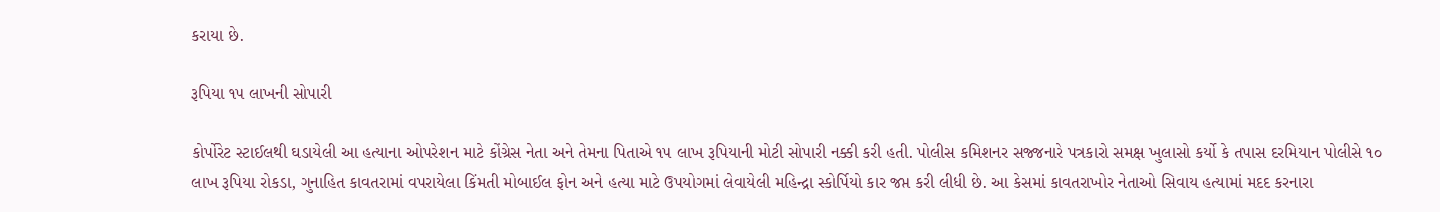કરાયા છે.

રૂપિયા ૧૫ લાખની સોપારી

કોર્પોરેટ સ્ટાઈલથી ઘડાયેલી આ હત્યાના ઓપરેશન માટે કોંગ્રેસ નેતા અને તેમના પિતાએ ૧૫ લાખ રૂપિયાની મોટી સોપારી નક્કી કરી હતી. પોલીસ કમિશનર સજ્જનારે પત્રકારો સમક્ષ ખુલાસો કર્યો કે તપાસ દરમિયાન પોલીસે ૧૦ લાખ રૂપિયા રોકડા, ગુનાહિત કાવતરામાં વપરાયેલા કિંમતી મોબાઈલ ફોન અને હત્યા માટે ઉપયોગમાં લેવાયેલી મહિન્દ્રા સ્કોર્પિયો કાર જપ્ત કરી લીધી છે. આ કેસમાં કાવતરાખોર નેતાઓ સિવાય હત્યામાં મદદ કરનારા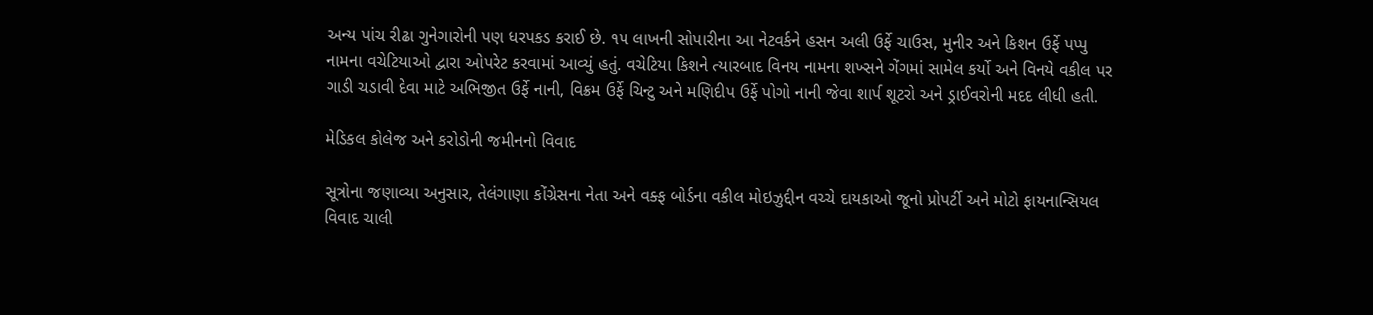અન્ય પાંચ રીઢા ગુનેગારોની પણ ધરપકડ કરાઈ છે. ૧૫ લાખની સોપારીના આ નેટવર્કને હસન અલી ઉર્ફે ચાઉસ, મુનીર અને કિશન ઉર્ફે પપ્પુ નામના વચેટિયાઓ દ્વારા ઓપરેટ કરવામાં આવ્યું હતું. વચેટિયા કિશને ત્યારબાદ વિનય નામના શખ્સને ગેંગમાં સામેલ કર્યો અને વિનયે વકીલ પર ગાડી ચડાવી દેવા માટે અભિજીત ઉર્ફે નાની, વિક્રમ ઉર્ફે ચિન્ટુ અને મણિદીપ ઉર્ફે પોગો નાની જેવા શાર્પ શૂટરો અને ડ્રાઈવરોની મદદ લીધી હતી.

મેડિકલ કોલેજ અને કરોડોની જમીનનો વિવાદ

સૂત્રોના જણાવ્યા અનુસાર, તેલંગાણા કોંગ્રેસના નેતા અને વક્ફ બોર્ડના વકીલ મોઇઝુદ્દીન વચ્ચે દાયકાઓ જૂનો પ્રોપર્ટી અને મોટો ફાયનાન્સિયલ વિવાદ ચાલી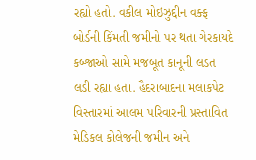રહ્યો હતો. વકીલ મોઇઝુદ્દીન વક્ફ બોર્ડની કિંમતી જમીનો પર થતા ગેરકાયદે કબ્જાઓ સામે મજબૂત કાનૂની લડત લડી રહ્યા હતા. હૈદરાબાદના મલાકપેટ વિસ્તારમાં આલમ પરિવારની પ્રસ્તાવિત મેડિકલ કોલેજની જમીન અને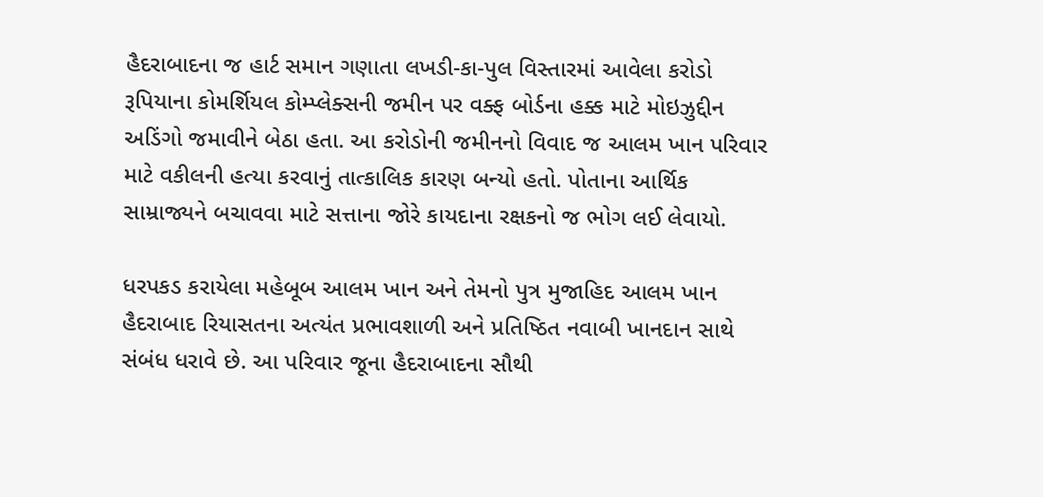હૈદરાબાદના જ હાર્ટ સમાન ગણાતા લખડી-કા-પુલ વિસ્તારમાં આવેલા કરોડો રૂપિયાના કોમર્શિયલ કોમ્પ્લેક્સની જમીન પર વક્ફ બોર્ડના હક્ક માટે મોઇઝુદ્દીન અડિંગો જમાવીને બેઠા હતા. આ કરોડોની જમીનનો વિવાદ જ આલમ ખાન પરિવાર માટે વકીલની હત્યા કરવાનું તાત્કાલિક કારણ બન્યો હતો. પોતાના આર્થિક સામ્રાજ્યને બચાવવા માટે સત્તાના જોરે કાયદાના રક્ષકનો જ ભોગ લઈ લેવાયો.

ધરપકડ કરાયેલા મહેબૂબ આલમ ખાન અને તેમનો પુત્ર મુજાહિદ આલમ ખાન હૈદરાબાદ રિયાસતના અત્યંત પ્રભાવશાળી અને પ્રતિષ્ઠિત નવાબી ખાનદાન સાથે સંબંધ ધરાવે છે. આ પરિવાર જૂના હૈદરાબાદના સૌથી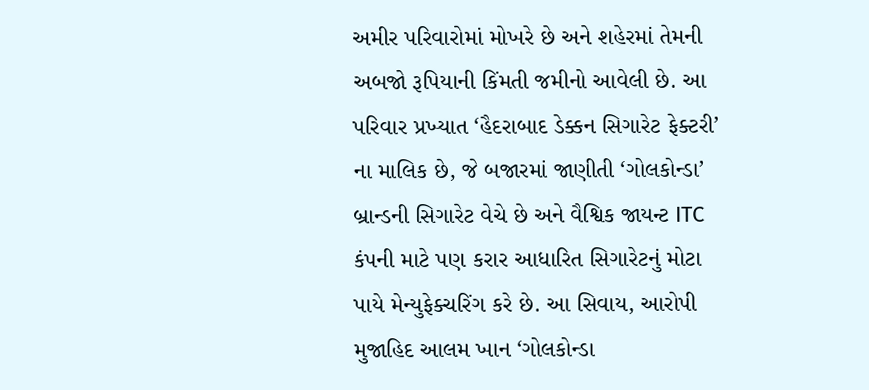અમીર પરિવારોમાં મોખરે છે અને શહેરમાં તેમની અબજો રૂપિયાની કિંમતી જમીનો આવેલી છે. આ પરિવાર પ્રખ્યાત ‘હૈદરાબાદ ડેક્કન સિગારેટ ફેક્ટરી’ ના માલિક છે, જે બજારમાં જાણીતી ‘ગોલકોન્ડા’ બ્રાન્ડની સિગારેટ વેચે છે અને વૈશ્વિક જાયન્ટ ITC કંપની માટે પણ કરાર આધારિત સિગારેટનું મોટા પાયે મેન્યુફેક્ચરિંગ કરે છે. આ સિવાય, આરોપી મુજાહિદ આલમ ખાન ‘ગોલકોન્ડા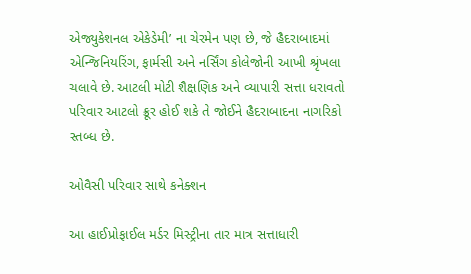એજ્યુકેશનલ એકેડેમી’ ના ચેરમેન પણ છે, જે હૈદરાબાદમાં એન્જિનિયરિંગ, ફાર્મસી અને નર્સિંગ કોલેજોની આખી શ્રૃંખલા ચલાવે છે. આટલી મોટી શૈક્ષણિક અને વ્યાપારી સત્તા ધરાવતો પરિવાર આટલો ક્રૂર હોઈ શકે તે જોઈને હૈદરાબાદના નાગરિકો સ્તબ્ધ છે.

ઓવૈસી પરિવાર સાથે કનેક્શન

આ હાઈપ્રોફાઈલ મર્ડર મિસ્ટ્રીના તાર માત્ર સત્તાધારી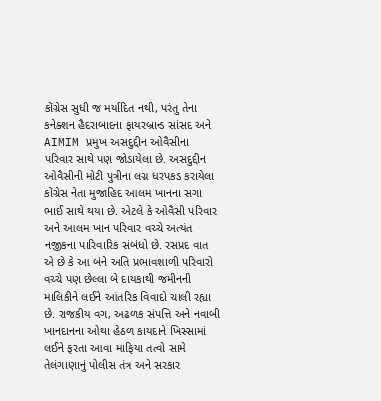કોંગ્રેસ સુધી જ મર્યાદિત નથી, પરંતુ તેના કનેક્શન હૈદરાબાદના ફાયરબ્રાન્ડ સાંસદ અને AIMIM પ્રમુખ અસદુદ્દીન ઓવૈસીના પરિવાર સાથે પણ જોડાયેલા છે. અસદુદ્દીન ઓવૈસીની મોટી પુત્રીના લગ્ન ધરપકડ કરાયેલા કોંગ્રેસ નેતા મુજાહિદ આલમ ખાનના સગા ભાઈ સાથે થયા છે. એટલે કે ઓવૈસી પરિવાર અને આલમ ખાન પરિવાર વચ્ચે અત્યંત નજીકના પારિવારિક સંબંધો છે. રસપ્રદ વાત એ છે કે આ બંને અતિ પ્રભાવશાળી પરિવારો વચ્ચે પણ છેલ્લા બે દાયકાથી જમીનની માલિકીને લઈને આંતરિક વિવાદો ચાલી રહ્યા છે. રાજકીય વગ, અઢળક સંપત્તિ અને નવાબી ખાનદાનના ઓથા હેઠળ કાયદાને ખિસ્સામાં લઈને ફરતા આવા માફિયા તત્વો સામે તેલંગાણાનું પોલીસ તંત્ર અને સરકાર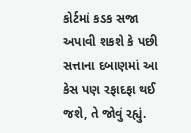કોર્ટમાં કડક સજા અપાવી શકશે કે પછી સત્તાના દબાણમાં આ કેસ પણ રફાદફા થઈ જશે, તે જોવું રહ્યું.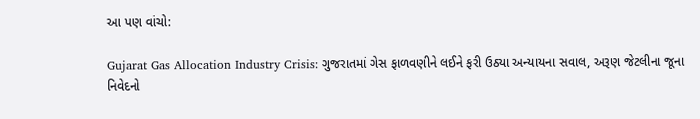આ પણ વાંચો:

Gujarat Gas Allocation Industry Crisis: ગુજરાતમાં ગેસ ફાળવણીને લઈને ફરી ઉઠ્યા અન્યાયના સવાલ, અરૂણ જેટલીના જૂના નિવેદનો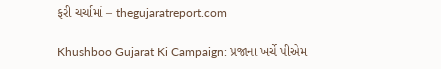ફરી ચર્ચામાં – thegujaratreport.com

Khushboo Gujarat Ki Campaign: પ્રજાના ખર્ચે પીએમ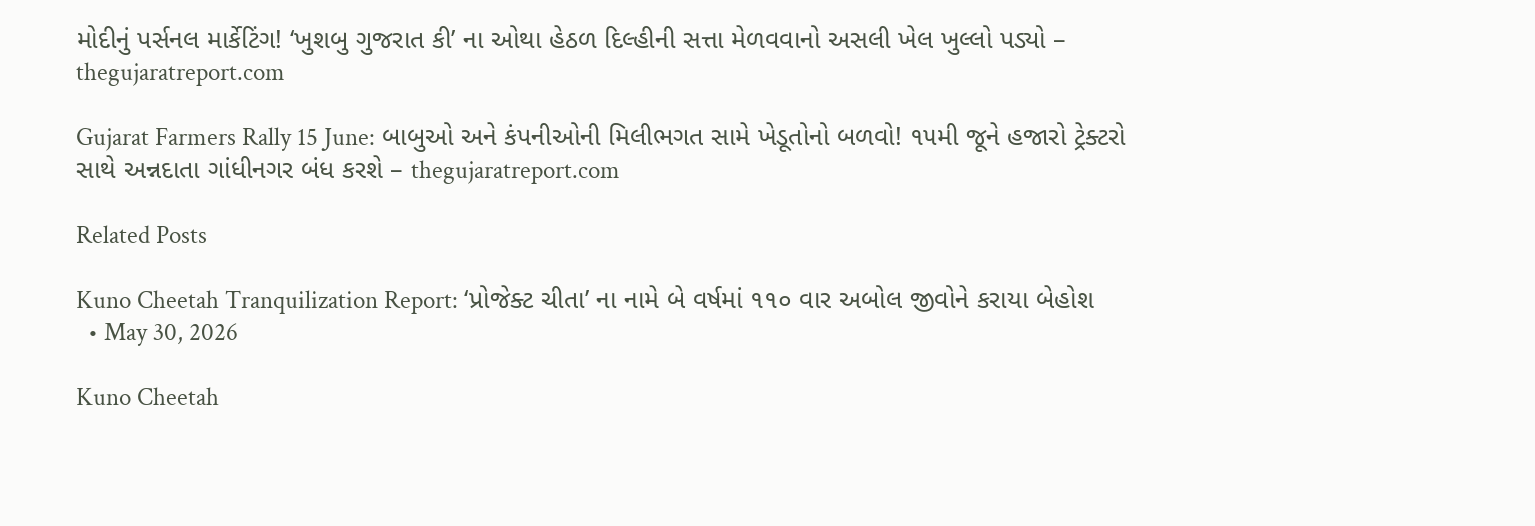મોદીનું પર્સનલ માર્કેટિંગ! ‘ખુશબુ ગુજરાત કી’ ના ઓથા હેઠળ દિલ્હીની સત્તા મેળવવાનો અસલી ખેલ ખુલ્લો પડ્યો – thegujaratreport.com

Gujarat Farmers Rally 15 June: બાબુઓ અને કંપનીઓની મિલીભગત સામે ખેડૂતોનો બળવો! ૧૫મી જૂને હજારો ટ્રેક્ટરો સાથે અન્નદાતા ગાંધીનગર બંધ કરશે – thegujaratreport.com

Related Posts

Kuno Cheetah Tranquilization Report: ‘પ્રોજેક્ટ ચીતા’ ના નામે બે વર્ષમાં ૧૧૦ વાર અબોલ જીવોને કરાયા બેહોશ
  • May 30, 2026

Kuno Cheetah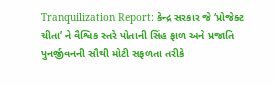Tranquilization Report: કેન્દ્ર સરકાર જે ‘પ્રોજેક્ટ ચીતા’ ને વૈશ્વિક સ્તરે પોતાની સિંહ ફાળ અને પ્રજાતિ પુનર્જીવનની સૌથી મોટી સફળતા તરીકે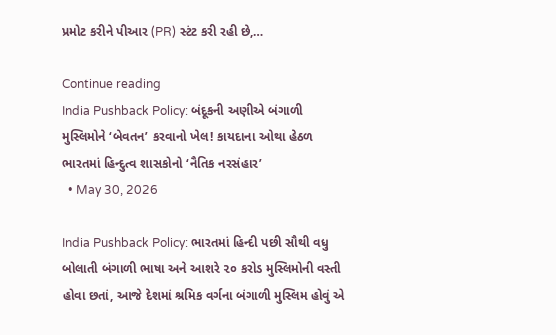પ્રમોટ કરીને પીઆર (PR) સ્ટંટ કરી રહી છે,…

Continue reading
India Pushback Policy: બંદૂકની અણીએ બંગાળી મુસ્લિમોને ‘બેવતન’ કરવાનો ખેલ! કાયદાના ઓથા હેઠળ ભારતમાં હિન્દુત્વ શાસકોનો ‘નૈતિક નરસંહાર’
  • May 30, 2026

India Pushback Policy: ભારતમાં હિન્દી પછી સૌથી વધુ બોલાતી બંગાળી ભાષા અને આશરે ૨૦ કરોડ મુસ્લિમોની વસ્તી હોવા છતાં, આજે દેશમાં શ્રમિક વર્ગના બંગાળી મુસ્લિમ હોવું એ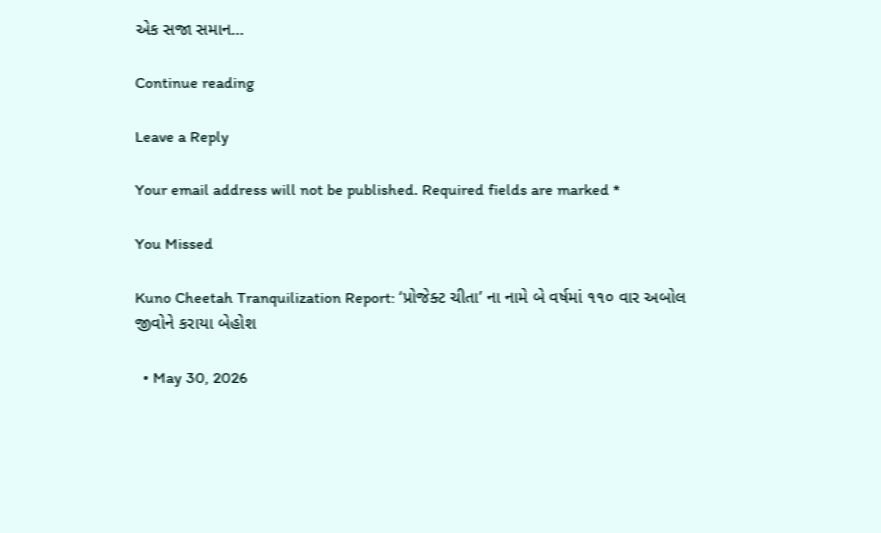એક સજા સમાન…

Continue reading

Leave a Reply

Your email address will not be published. Required fields are marked *

You Missed

Kuno Cheetah Tranquilization Report: ‘પ્રોજેક્ટ ચીતા’ ના નામે બે વર્ષમાં ૧૧૦ વાર અબોલ જીવોને કરાયા બેહોશ

  • May 30, 2026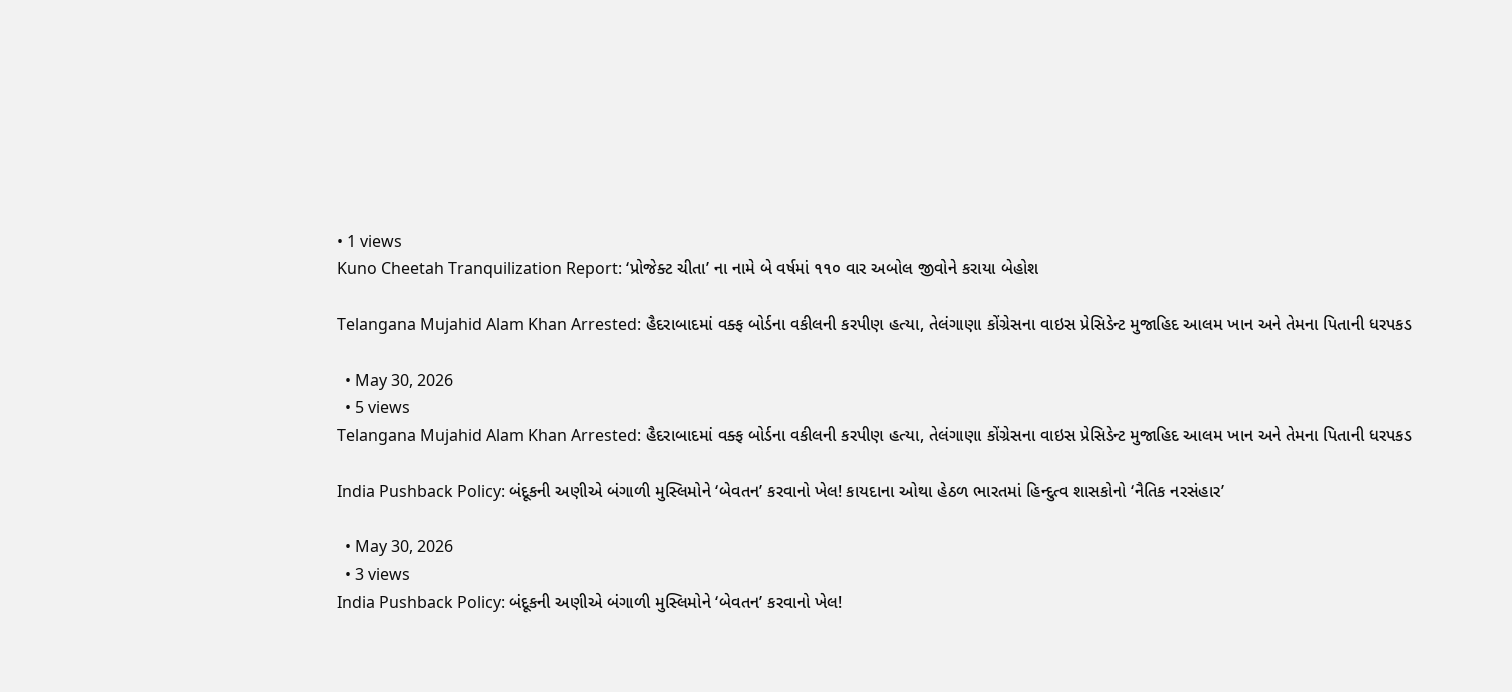• 1 views
Kuno Cheetah Tranquilization Report: ‘પ્રોજેક્ટ ચીતા’ ના નામે બે વર્ષમાં ૧૧૦ વાર અબોલ જીવોને કરાયા બેહોશ

Telangana Mujahid Alam Khan Arrested: હૈદરાબાદમાં વક્ફ બોર્ડના વકીલની કરપીણ હત્યા, તેલંગાણા કોંગ્રેસના વાઇસ પ્રેસિડેન્ટ મુજાહિદ આલમ ખાન અને તેમના પિતાની ધરપકડ

  • May 30, 2026
  • 5 views
Telangana Mujahid Alam Khan Arrested: હૈદરાબાદમાં વક્ફ બોર્ડના વકીલની કરપીણ હત્યા, તેલંગાણા કોંગ્રેસના વાઇસ પ્રેસિડેન્ટ મુજાહિદ આલમ ખાન અને તેમના પિતાની ધરપકડ

India Pushback Policy: બંદૂકની અણીએ બંગાળી મુસ્લિમોને ‘બેવતન’ કરવાનો ખેલ! કાયદાના ઓથા હેઠળ ભારતમાં હિન્દુત્વ શાસકોનો ‘નૈતિક નરસંહાર’

  • May 30, 2026
  • 3 views
India Pushback Policy: બંદૂકની અણીએ બંગાળી મુસ્લિમોને ‘બેવતન’ કરવાનો ખેલ!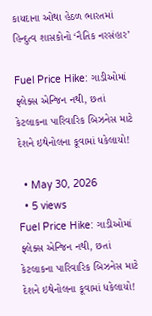કાયદાના ઓથા હેઠળ ભારતમાં હિન્દુત્વ શાસકોનો ‘નૈતિક નરસંહાર’

Fuel Price Hike: ગાડીઓમાં ફ્લેક્સ એન્જિન નથી, છતાં કેટલાકના પારિવારિક બિઝનેસ માટે દેશને ઇથેનોલના કૂવામાં ધકેલાયો!

  • May 30, 2026
  • 5 views
Fuel Price Hike: ગાડીઓમાં ફ્લેક્સ એન્જિન નથી, છતાં કેટલાકના પારિવારિક બિઝનેસ માટે દેશને ઇથેનોલના કૂવામાં ધકેલાયો!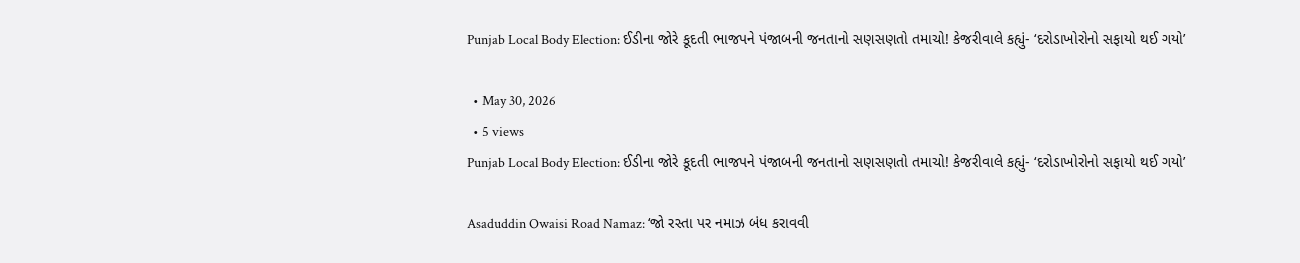Punjab Local Body Election: ઈડીના જોરે કૂદતી ભાજપને પંજાબની જનતાનો સણસણતો તમાચો! કેજરીવાલે કહ્યું- ‘દરોડાખોરોનો સફાયો થઈ ગયો’

  • May 30, 2026
  • 5 views
Punjab Local Body Election: ઈડીના જોરે કૂદતી ભાજપને પંજાબની જનતાનો સણસણતો તમાચો! કેજરીવાલે કહ્યું- ‘દરોડાખોરોનો સફાયો થઈ ગયો’

Asaduddin Owaisi Road Namaz: ‘જો રસ્તા પર નમાઝ બંધ કરાવવી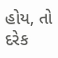હોય, તો દરેક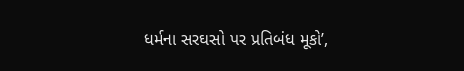ધર્મના સરઘસો પર પ્રતિબંધ મૂકો’,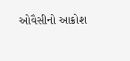ઓવૈસીનો આક્રોશ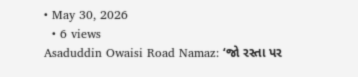• May 30, 2026
  • 6 views
Asaduddin Owaisi Road Namaz: ‘જો રસ્તા પર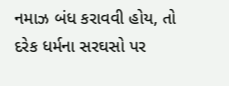નમાઝ બંધ કરાવવી હોય, તો દરેક ધર્મના સરઘસો પર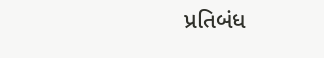પ્રતિબંધ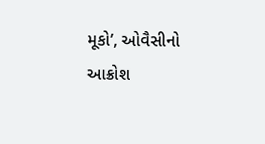મૂકો’, ઓવૈસીનો આક્રોશ